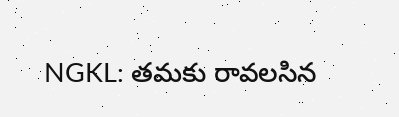NGKL: తమకు రావలసిన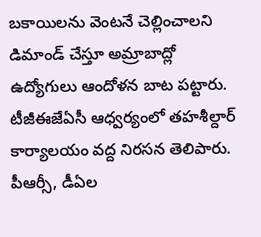బకాయిలను వెంటనే చెల్లించాలని డిమాండ్ చేస్తూ అమ్రాబాద్లో ఉద్యోగులు ఆందోళన బాట పట్టారు. టీజీఈజేఏసీ ఆధ్వర్యంలో తహశీల్దార్ కార్యాలయం వద్ద నిరసన తెలిపారు. పీఆర్సీ, డీఏల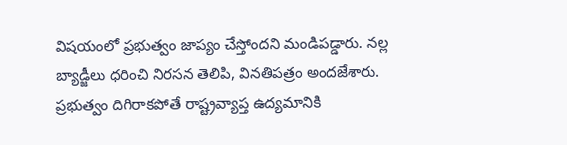విషయంలో ప్రభుత్వం జాప్యం చేస్తోందని మండిపడ్డారు. నల్ల బ్యాడ్జీలు ధరించి నిరసన తెలిపి, వినతిపత్రం అందజేశారు. ప్రభుత్వం దిగిరాకపోతే రాష్ట్రవ్యాప్త ఉద్యమానికి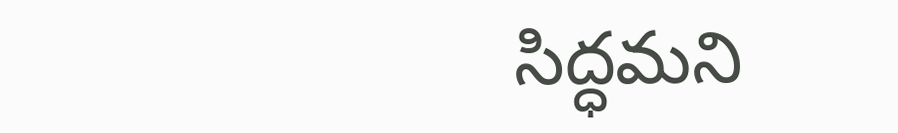సిద్ధమని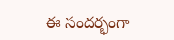ఈ సందర్భంగా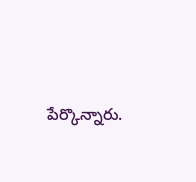పేర్కొన్నారు.